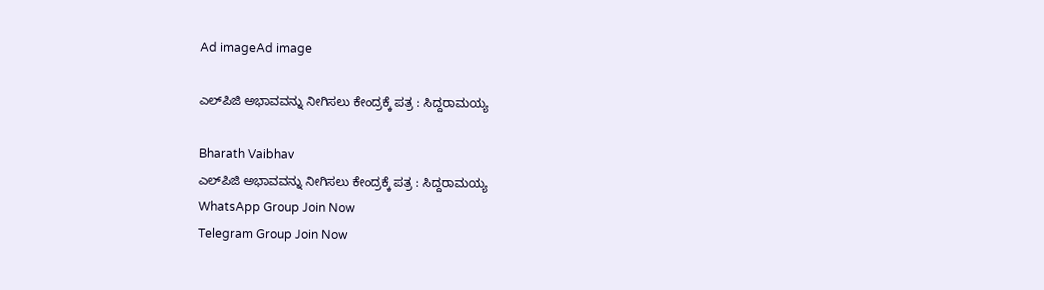Ad imageAd image

ಎಲ್‌ಪಿಜಿ ಅಭಾವವನ್ನು ನೀಗಿಸಲು ಕೇಂದ್ರಕ್ಕೆ ಪತ್ರ : ಸಿದ್ದರಾಮಯ್ಯ

Bharath Vaibhav
ಎಲ್‌ಪಿಜಿ ಅಭಾವವನ್ನು ನೀಗಿಸಲು ಕೇಂದ್ರಕ್ಕೆ ಪತ್ರ : ಸಿದ್ದರಾಮಯ್ಯ
WhatsApp Group Join Now
Telegram Group Join Now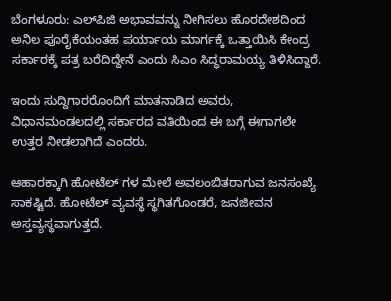ಬೆಂಗಳೂರು: ಎಲ್‌ಪಿಜಿ ಅಭಾವವನ್ನು ನೀಗಿಸಲು ಹೊರದೇಶದಿಂದ ಅನಿಲ ಪೂರೈಕೆಯಂತಹ ಪರ್ಯಾಯ ಮಾರ್ಗಕ್ಕೆ ಒತ್ತಾಯಿಸಿ ಕೇಂದ್ರ ಸರ್ಕಾರಕ್ಕೆ ಪತ್ರ ಬರೆದಿದ್ದೇನೆ ಎಂದು ಸಿಎಂ ಸಿದ್ಧರಾಮಯ್ಯ ತಿಳಿಸಿದ್ದಾರೆ.

ಇಂದು ಸುದ್ದಿಗಾರರೊಂದಿಗೆ ಮಾತನಾಡಿದ ಅವರು, ವಿಧಾನಮಂಡಲದಲ್ಲಿ ಸರ್ಕಾರದ ವತಿಯಿಂದ ಈ ಬಗ್ಗೆ ಈಗಾಗಲೇ ಉತ್ತರ ನೀಡಲಾಗಿದೆ ಎಂದರು.

ಆಹಾರಕ್ಕಾಗಿ ಹೋಟೆಲ್ ಗಳ ಮೇಲೆ ಅವಲಂಬಿತರಾಗುವ ಜನಸಂಖ್ಯೆ ಸಾಕಷ್ಟಿದೆ. ಹೋಟೆಲ್ ವ್ಯವಸ್ಥೆ ಸ್ಥಗಿತಗೊಂಡರೆ, ಜನಜೀವನ ಅಸ್ತವ್ಯಸ್ಥವಾಗುತ್ತದೆ.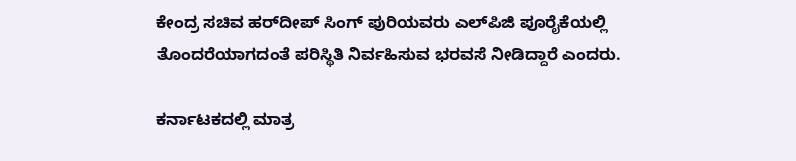ಕೇಂದ್ರ ಸಚಿವ ಹರ್‌ದೀಪ್ ಸಿಂಗ್ ಪುರಿಯವರು ಎಲ್‌ಪಿಜಿ ಪೂರೈಕೆಯಲ್ಲಿ ತೊಂದರೆಯಾಗದಂತೆ ಪರಿಸ್ಥಿತಿ ನಿರ್ವಹಿಸುವ ಭರವಸೆ ನೀಡಿದ್ದಾರೆ ಎಂದರು.

ಕರ್ನಾಟಕದಲ್ಲಿ ಮಾತ್ರ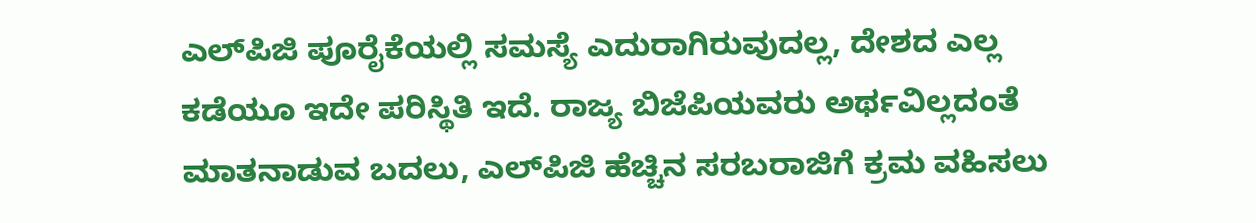ಎಲ್‌ಪಿಜಿ ಪೂರೈಕೆಯಲ್ಲಿ‌ ಸಮಸ್ಯೆ ಎದುರಾಗಿರುವುದಲ್ಲ, ದೇಶದ ಎಲ್ಲ ಕಡೆಯೂ ಇದೇ ಪರಿಸ್ಥಿತಿ ಇದೆ. ರಾಜ್ಯ ಬಿಜೆಪಿಯವರು ಅರ್ಥವಿಲ್ಲದಂತೆ ಮಾತನಾಡುವ ಬದಲು, ಎಲ್‌ಪಿಜಿ ಹೆಚ್ಚಿನ ಸರಬರಾಜಿಗೆ ಕ್ರಮ ವಹಿಸಲು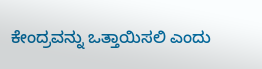ಕೇಂದ್ರವನ್ನು ಒತ್ತಾಯಿಸಲಿ ಎಂದು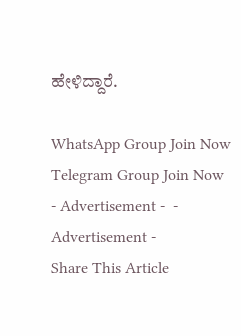ಹೇಳಿದ್ದಾರೆ.

WhatsApp Group Join Now
Telegram Group Join Now
- Advertisement -  - Advertisement -
Share This Article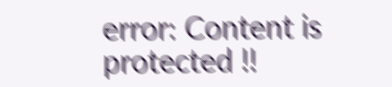error: Content is protected !!